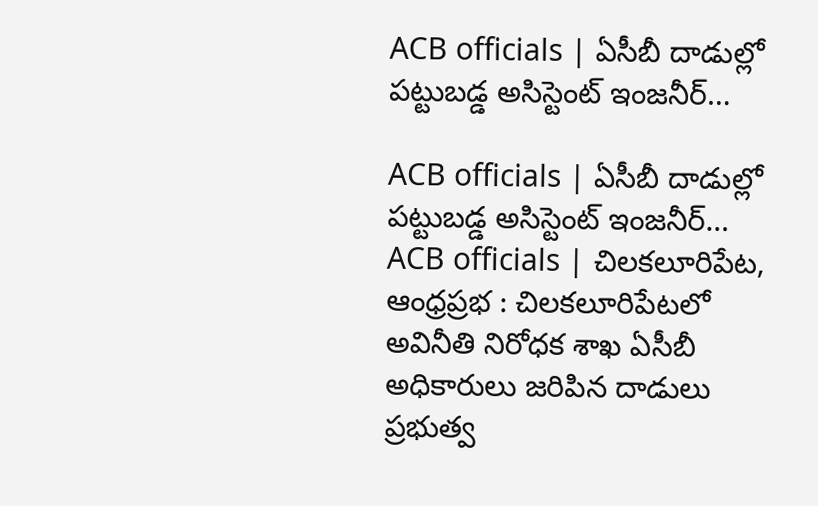ACB officials | ఏసీబీ దాడుల్లో పట్టుబడ్డ అసిస్టెంట్ ఇంజనీర్…

ACB officials | ఏసీబీ దాడుల్లో పట్టుబడ్డ అసిస్టెంట్ ఇంజనీర్…
ACB officials | చిలకలూరిపేట, ఆంధ్రప్రభ : చిలకలూరిపేటలో అవినీతి నిరోధక శాఖ ఏసీబీ అధికారులు జరిపిన దాడులు ప్రభుత్వ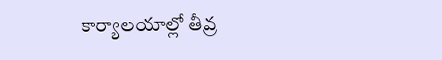కార్యాలయాల్లో తీవ్ర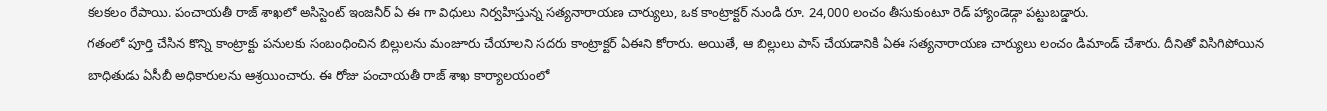కలకలం రేపాయి. పంచాయతీ రాజ్ శాఖలో అసిస్టెంట్ ఇంజనీర్ ఏ ఈ గా విధులు నిర్వహిస్తున్న సత్యనారాయణ చార్యులు, ఒక కాంట్రాక్టర్ నుండి రూ. 24,000 లంచం తీసుకుంటూ రెడ్ హ్యాండెడ్గా పట్టుబడ్డారు.
గతంలో పూర్తి చేసిన కొన్ని కాంట్రాక్టు పనులకు సంబంధించిన బిల్లులను మంజూరు చేయాలని సదరు కాంట్రాక్టర్ ఏఈని కోరారు. అయితే, ఆ బిల్లులు పాస్ చేయడానికి ఏఈ సత్యనారాయణ చార్యులు లంచం డిమాండ్ చేశారు. దీనితో విసిగిపోయిన బాధితుడు ఏసీబీ అధికారులను ఆశ్రయించారు. ఈ రోజు పంచాయతీ రాజ్ శాఖ కార్యాలయంలో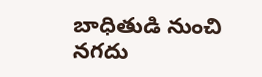బాధితుడి నుంచి నగదు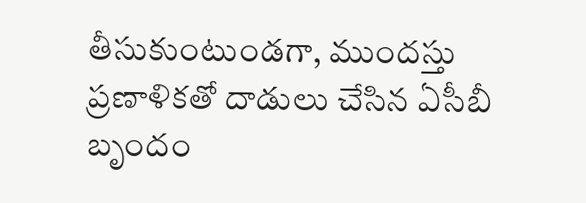తీసుకుంటుండగా, ముందస్తు ప్రణాళికతో దాడులు చేసిన ఏసీబీ బృందం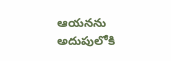ఆయనను అదుపులోకి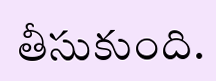తీసుకుంది.